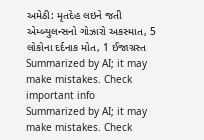અમેઠી: મૃતદેહ લઇને જતી એમ્બ્યુલન્સનો ગોઝારો અકસ્માત, 5 લોકોના દર્દનાક મોત, 1 ઈજાગ્રસ્ત
Summarized by AI; it may make mistakes. Check important info
Summarized by AI; it may make mistakes. Check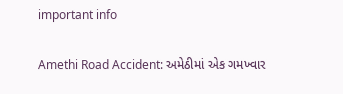important info

Amethi Road Accident: અમેઠીમાં એક ગમખ્વાર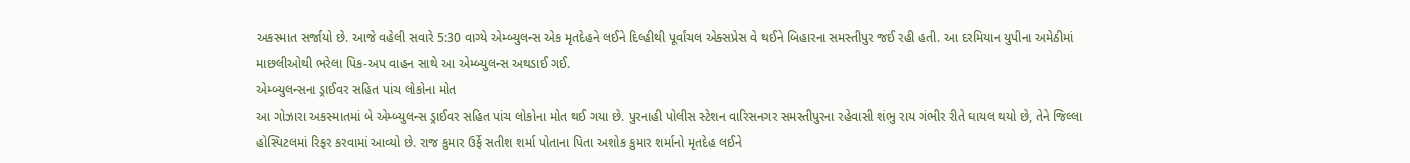અકસ્માત સર્જાયો છે. આજે વહેલી સવારે 5:30 વાગ્યે એમ્બ્યુલન્સ એક મૃતદેહને લઈને દિલ્હીથી પૂર્વાંચલ એક્સપ્રેસ વે થઈને બિહારના સમસ્તીપુર જઈ રહી હતી. આ દરમિયાન યુપીના અમેઠીમાં માછલીઓથી ભરેલા પિક-અપ વાહન સાથે આ એમ્બ્યુલન્સ અથડાઈ ગઈ.
એમ્બ્યુલન્સના ડ્રાઈવર સહિત પાંચ લોકોના મોત
આ ગોઝારા અકસ્માતમાં બે એમ્બ્યુલન્સ ડ્રાઈવર સહિત પાંચ લોકોના મોત થઈ ગયા છે. પુરનાહી પોલીસ સ્ટેશન વારિસનગર સમસ્તીપુરના રહેવાસી શંભુ રાય ગંભીર રીતે ઘાયલ થયો છે, તેને જિલ્લા હોસ્પિટલમાં રિફર કરવામાં આવ્યો છે. રાજ કુમાર ઉર્ફે સતીશ શર્મા પોતાના પિતા અશોક કુમાર શર્માનો મૃતદેહ લઈને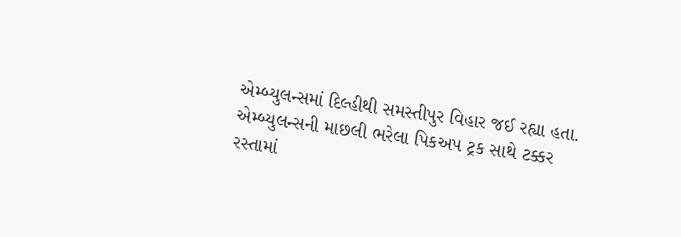એમ્બ્યુલન્સમાં દિલ્હીથી સમસ્તીપુર વિહાર જઈ રહ્યા હતા.
એમ્બ્યુલન્સની માછલી ભરેલા પિકઅપ ટ્રક સાથે ટક્કર
રસ્તામાં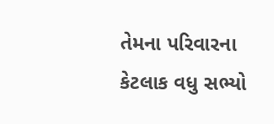તેમના પરિવારના કેટલાક વધુ સભ્યો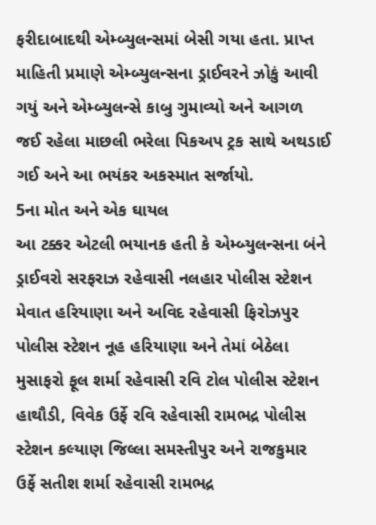ફરીદાબાદથી એમ્બ્યુલન્સમાં બેસી ગયા હતા. પ્રાપ્ત માહિતી પ્રમાણે એમ્બ્યુલન્સના ડ્રાઈવરને ઝોકું આવી ગયું અને એમ્બ્યુલન્સે કાબુ ગુમાવ્યો અને આગળ જઈ રહેલા માછલી ભરેલા પિકઅપ ટ્રક સાથે અથડાઈ ગઈ અને આ ભયંકર અકસ્માત સર્જાયો.
5ના મોત અને એક ઘાયલ
આ ટક્કર એટલી ભયાનક હતી કે એમ્બ્યુલન્સના બંને ડ્રાઈવરો સરફરાઝ રહેવાસી નલહાર પોલીસ સ્ટેશન મેવાત હરિયાણા અને અવિદ રહેવાસી ફિરોઝપુર પોલીસ સ્ટેશન નૂહ હરિયાણા અને તેમાં બેઠેલા મુસાફરો ફૂલ શર્મા રહેવાસી રવિ ટોલ પોલીસ સ્ટેશન હાથૌડી, વિવેક ઉર્ફે રવિ રહેવાસી રામભદ્ર પોલીસ સ્ટેશન કલ્યાણ જિલ્લા સમસ્તીપુર અને રાજકુમાર ઉર્ફે સતીશ શર્મા રહેવાસી રામભદ્ર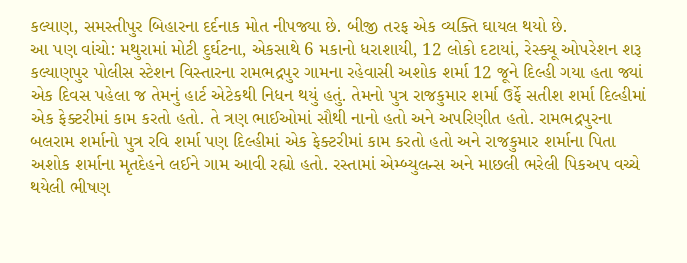કલ્યાણ, સમસ્તીપુર બિહારના દર્દનાક મોત નીપજ્યા છે. બીજી તરફ એક વ્યક્તિ ઘાયલ થયો છે.
આ પણ વાંચો: મથુરામાં મોટી દુર્ઘટના, એકસાથે 6 મકાનો ધરાશાયી, 12 લોકો દટાયાં, રેસ્ક્યૂ ઓપરેશન શરૂ
કલ્યાણપુર પોલીસ સ્ટેશન વિસ્તારના રામભદ્રપુર ગામના રહેવાસી અશોક શર્મા 12 જૂને દિલ્હી ગયા હતા જ્યાં એક દિવસ પહેલા જ તેમનું હાર્ટ એટેકથી નિધન થયું હતું. તેમનો પુત્ર રાજકુમાર શર્મા ઉર્ફે સતીશ શર્મા દિલ્હીમાં એક ફેક્ટરીમાં કામ કરતો હતો. તે ત્રણ ભાઈઓમાં સૌથી નાનો હતો અને અપરિણીત હતો. રામભદ્રપુરના બલરામ શર્માનો પુત્ર રવિ શર્મા પણ દિલ્હીમાં એક ફેક્ટરીમાં કામ કરતો હતો અને રાજકુમાર શર્માના પિતા અશોક શર્માના મૃતદેહને લઈને ગામ આવી રહ્યો હતો. રસ્તામાં એમ્બ્યુલન્સ અને માછલી ભરેલી પિકઅપ વચ્ચે થયેલી ભીષણ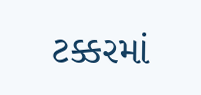ટક્કરમાં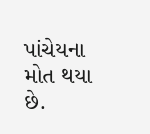પાંચેયના મોત થયા છે.